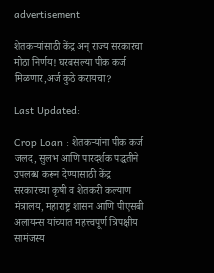advertisement

शेतकऱ्यांसाठी केंद्र अन् राज्य सरकारचा मोठा निर्णय! घरबसल्या पीक कर्ज मिळणार,अर्ज कुठे करायचा?

Last Updated:

Crop Loan : शेतकऱ्यांना पीक कर्ज जलद, सुलभ आणि पारदर्शक पद्धतीने उपलब्ध करून देण्यासाठी केंद्र सरकारच्या कृषी व शेतकरी कल्याण मंत्रालय, महाराष्ट्र शासन आणि पीएसबी अलायन्स यांच्यात महत्त्वपूर्ण त्रिपक्षीय सामंजस्य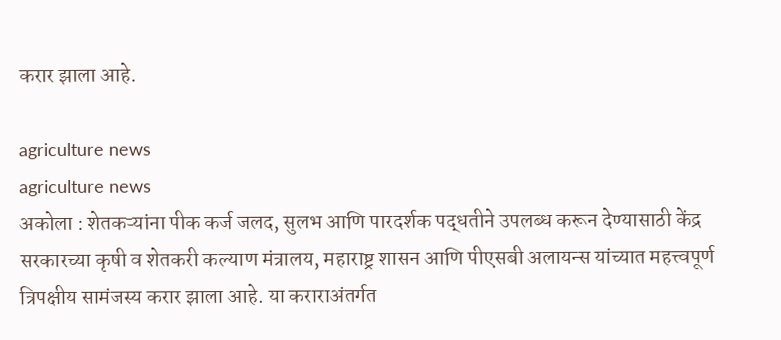करार झाला आहे.

agriculture news
agriculture news
अकोला : शेतकऱ्यांना पीक कर्ज जलद, सुलभ आणि पारदर्शक पद्धतीने उपलब्ध करून देण्यासाठी केंद्र सरकारच्या कृषी व शेतकरी कल्याण मंत्रालय, महाराष्ट्र शासन आणि पीएसबी अलायन्स यांच्यात महत्त्वपूर्ण त्रिपक्षीय सामंजस्य करार झाला आहे. या कराराअंतर्गत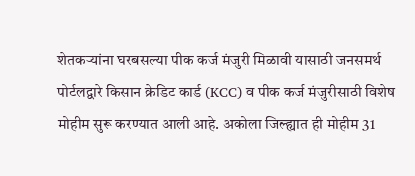शेतकऱ्यांना घरबसल्या पीक कर्ज मंजुरी मिळावी यासाठी जनसमर्थ पोर्टलद्वारे किसान क्रेडिट कार्ड (KCC) व पीक कर्ज मंजुरीसाठी विशेष मोहीम सुरू करण्यात आली आहे. अकोला जिल्ह्यात ही मोहीम 31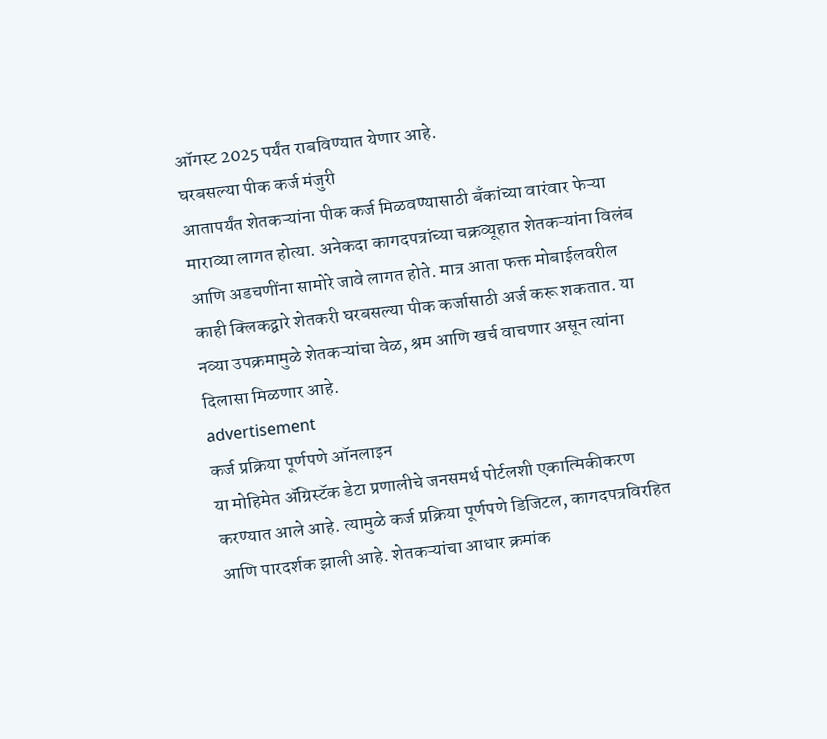ऑगस्ट 2025 पर्यंत राबविण्यात येणार आहे.
घरबसल्या पीक कर्ज मंजुरी
आतापर्यंत शेतकऱ्यांना पीक कर्ज मिळवण्यासाठी बँकांच्या वारंवार फेऱ्या माराव्या लागत होत्या. अनेकदा कागदपत्रांच्या चक्रव्यूहात शेतकऱ्यांना विलंब आणि अडचणींना सामोरे जावे लागत होते. मात्र आता फक्त मोबाईलवरील काही क्लिकद्वारे शेतकरी घरबसल्या पीक कर्जासाठी अर्ज करू शकतात. या नव्या उपक्रमामुळे शेतकऱ्यांचा वेळ, श्रम आणि खर्च वाचणार असून त्यांना दिलासा मिळणार आहे.
advertisement
कर्ज प्रक्रिया पूर्णपणे ऑनलाइन
या मोहिमेत ॲग्रिस्टॅक डेटा प्रणालीचे जनसमर्थ पोर्टलशी एकात्मिकीकरण करण्यात आले आहे. त्यामुळे कर्ज प्रक्रिया पूर्णपणे डिजिटल, कागदपत्रविरहित आणि पारदर्शक झाली आहे. शेतकऱ्यांचा आधार क्रमांक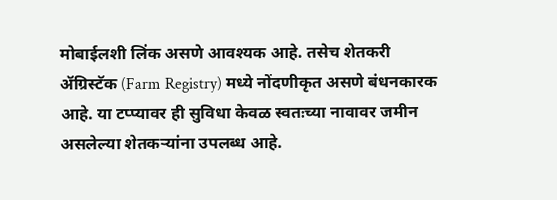मोबाईलशी लिंक असणे आवश्यक आहे. तसेच शेतकरी ॲग्रिस्टॅक (Farm Registry) मध्ये नोंदणीकृत असणे बंधनकारक आहे. या टप्प्यावर ही सुविधा केवळ स्वतःच्या नावावर जमीन असलेल्या शेतकऱ्यांना उपलब्ध आहे.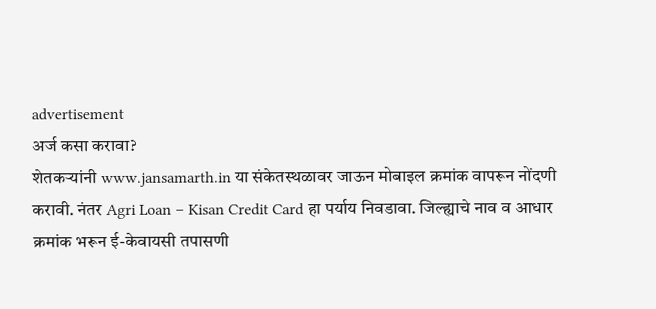advertisement
अर्ज कसा करावा?
शेतकऱ्यांनी www.jansamarth.in या संकेतस्थळावर जाऊन मोबाइल क्रमांक वापरून नोंदणी करावी. नंतर Agri Loan – Kisan Credit Card हा पर्याय निवडावा. जिल्ह्याचे नाव व आधार क्रमांक भरून ई-केवायसी तपासणी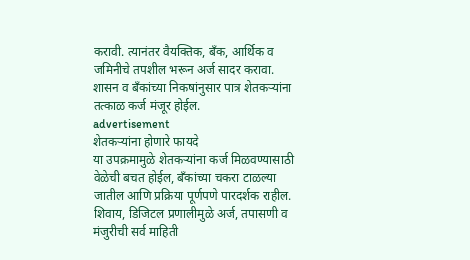करावी. त्यानंतर वैयक्तिक, बँक, आर्थिक व जमिनीचे तपशील भरून अर्ज सादर करावा. शासन व बँकांच्या निकषांनुसार पात्र शेतकऱ्यांना तत्काळ कर्ज मंजूर होईल.
advertisement
शेतकऱ्यांना होणारे फायदे
या उपक्रमामुळे शेतकऱ्यांना कर्ज मिळवण्यासाठी वेळेची बचत होईल, बँकांच्या चकरा टाळल्या जातील आणि प्रक्रिया पूर्णपणे पारदर्शक राहील. शिवाय, डिजिटल प्रणालीमुळे अर्ज, तपासणी व मंजुरीची सर्व माहिती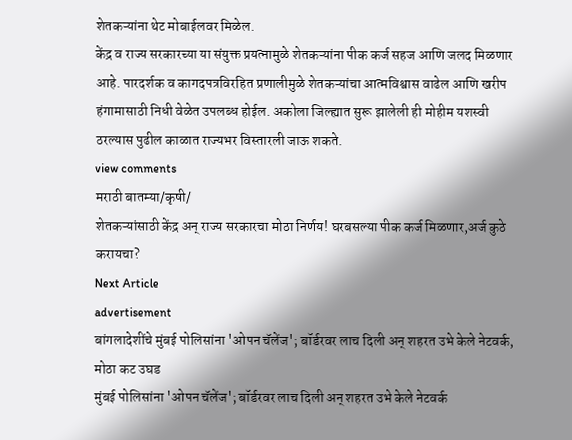शेतकऱ्यांना थेट मोबाईलवर मिळेल.
केंद्र व राज्य सरकारच्या या संयुक्त प्रयत्नामुळे शेतकऱ्यांना पीक कर्ज सहज आणि जलद मिळणार आहे. पारदर्शक व कागदपत्रविरहित प्रणालीमुळे शेतकऱ्यांचा आत्मविश्वास वाढेल आणि खरीप हंगामासाठी निधी वेळेत उपलब्ध होईल. अकोला जिल्ह्यात सुरू झालेली ही मोहीम यशस्वी ठरल्यास पुढील काळात राज्यभर विस्तारली जाऊ शकते.
view comments
मराठी बातम्या/कृषी/
शेतकऱ्यांसाठी केंद्र अन् राज्य सरकारचा मोठा निर्णय! घरबसल्या पीक कर्ज मिळणार,अर्ज कुठे करायचा?
Next Article
advertisement
बांगलादेशींचे मुंबई पोलिसांना 'ओपन चॅलेंज'; बॉर्डरवर लाच दिली अन् शहरत उभे केले नेटवर्क, मोठा कट उघड
मुंबई पोलिसांना 'ओपन चॅलेंज'; बॉर्डरवर लाच दिली अन् शहरत उभे केले नेटवर्क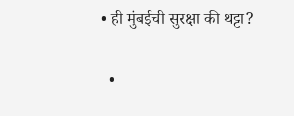• ही मुंबईची सुरक्षा की थट्टा?

  •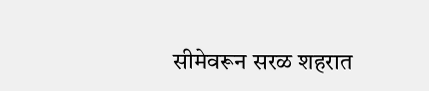सीमेवरून सरळ शहरात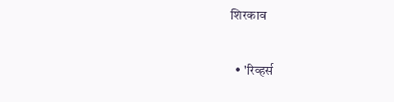शिरकाव

  • 'रिव्हर्स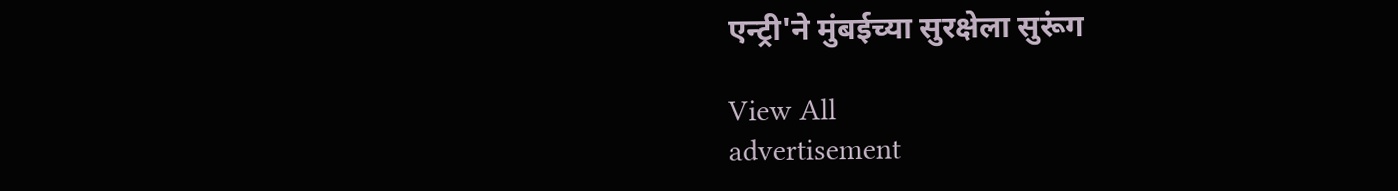एन्ट्री'ने मुंबईच्या सुरक्षेला सुरूंग

View All
advertisement